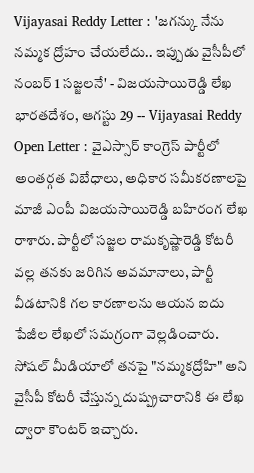Vijayasai Reddy Letter : 'జగన్కు నేను నమ్మక ద్రోహం చేయలేదు.. ఇప్పుడు వైసీపీలో నంబర్ 1 సజ్జలనే' - విజయసాయిరెడ్డి లేఖ
భారతదేశం, ఆగస్టు 29 -- Vijayasai Reddy Open Letter : వైఎస్సార్ కాంగ్రెస్ పార్టీలో అంతర్గత విబేధాలు, అధికార సమీకరణాలపై మాజీ ఎంపీ విజయసాయిరెడ్డి బహిరంగ లేఖ రాశారు. పార్టీలో సజ్జల రామకృష్ణారెడ్డి కోటరీ వల్ల తనకు జరిగిన అవమానాలు, పార్టీ వీడటానికి గల కారణాలను ఆయన ఐదు పేజీల లేఖలో సమగ్రంగా వెల్లడించారు. సోషల్ మీడియాలో తనపై "నమ్మకద్రోహి" అని వైసీపీ కోటరీ చేస్తున్న దుష్ప్రచారానికి ఈ లేఖ ద్వారా కౌంటర్ ఇచ్చారు.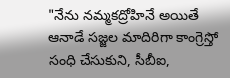"నేను నమ్మకద్రోహినే అయితే ఆనాడే సజ్జల మాదిరిగా కాంగ్రెస్తో సంధి చేసుకుని, సీబీఐ,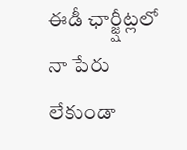ఈడీ ఛార్జ్షీట్లలో నా పేరు లేకుండా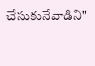చేసుకునేవాడిని"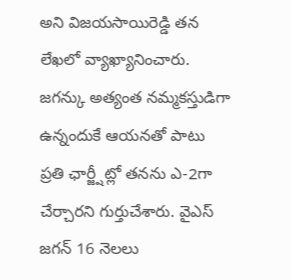అని విజయసాయిరెడ్డి తన లేఖలో వ్యాఖ్యానించారు. జగన్కు అత్యంత నమ్మకస్తుడిగా ఉన్నందుకే ఆయనతో పాటు ప్రతి ఛార్జ్షీట్లో తనను ఎ-2గా చేర్చారని గుర్తుచేశారు. వైఎస్ జగన్ 16 నెలలు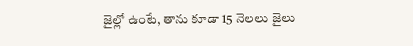జైల్లో ఉంటే, తాను కూడా 15 నెలలు జైలు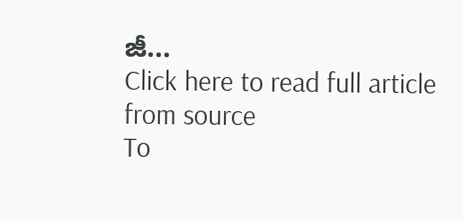జీ...
Click here to read full article from source
To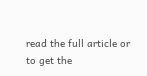read the full article or to get the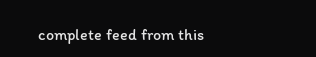complete feed from this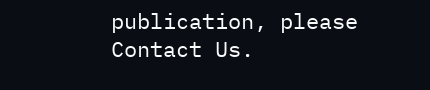publication, please
Contact Us.